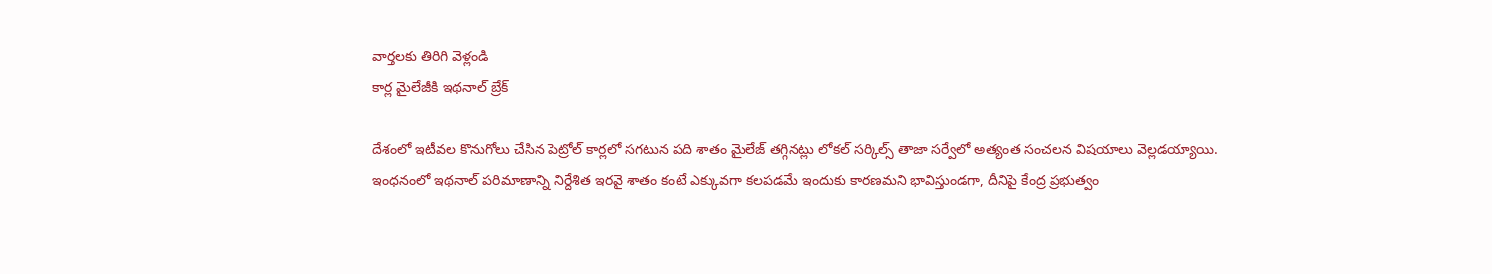వార్తలకు తిరిగి వెళ్లండి
కార్ల మైలేజీకి ఇథనాల్ బ్రేక్

దేశంలో ఇటీవల కొనుగోలు చేసిన పెట్రోల్ కార్లలో సగటున పది శాతం మైలేజ్ తగ్గినట్లు లోకల్ సర్కిల్స్ తాజా సర్వేలో అత్యంత సంచలన విషయాలు వెల్లడయ్యాయి.
ఇంధనంలో ఇథనాల్ పరిమాణాన్ని నిర్దేశిత ఇరవై శాతం కంటే ఎక్కువగా కలపడమే ఇందుకు కారణమని భావిస్తుండగా, దీనిపై కేంద్ర ప్రభుత్వం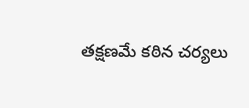తక్షణమే కఠిన చర్యలు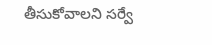తీసుకోవాలని సర్వే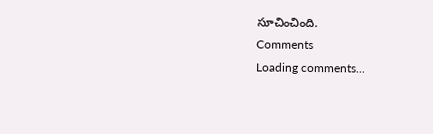సూచించింది.
Comments
Loading comments...